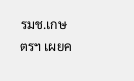รมช.เกษตรฯ เผยค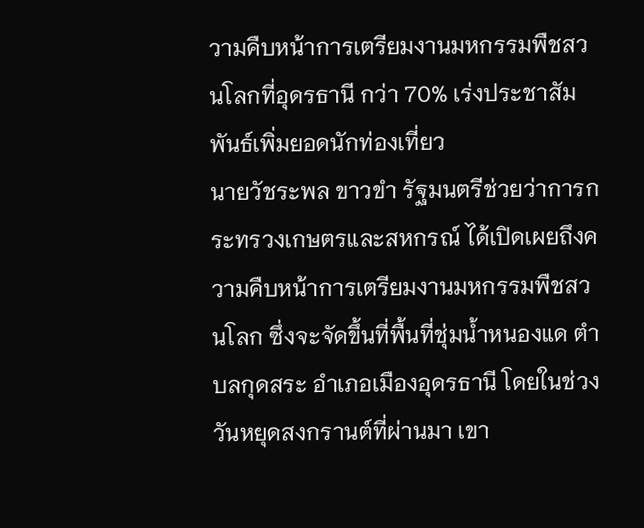วามคืบหน้าการเตรียมงานมหกรรมพืชสวนโลกที่อุดรธานี กว่า 70% เร่งประชาสัมพันธ์เพิ่มยอดนักท่องเที่ยว
นายวัชระพล ขาวขำ รัฐมนตรีช่วยว่าการกระทรวงเกษตรและสหกรณ์ ได้เปิดเผยถึงความคืบหน้าการเตรียมงานมหกรรมพืชสวนโลก ซึ่งจะจัดขึ้นที่พื้นที่ชุ่มน้ำหนองแด ตำบลกุดสระ อำเภอเมืองอุดรธานี โดยในช่วงวันหยุดสงกรานต์ที่ผ่านมา เขา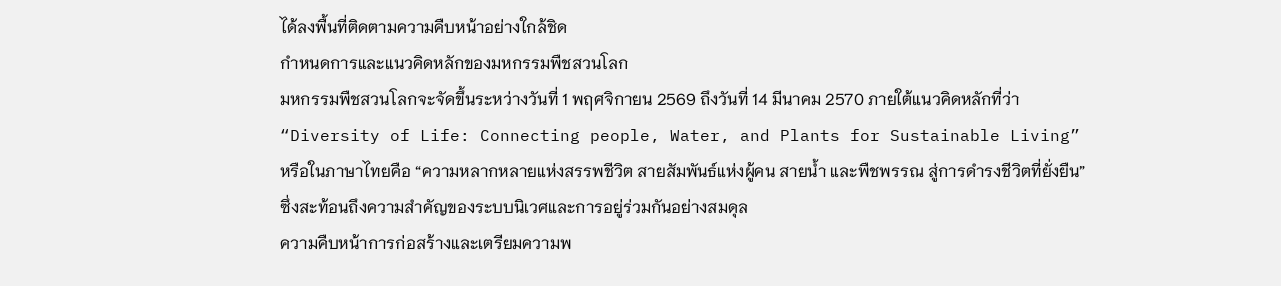ได้ลงพื้นที่ติดตามความคืบหน้าอย่างใกล้ชิด
กำหนดการและแนวคิดหลักของมหกรรมพืชสวนโลก
มหกรรมพืชสวนโลกจะจัดขึ้นระหว่างวันที่ 1 พฤศจิกายน 2569 ถึงวันที่ 14 มีนาคม 2570 ภายใต้แนวคิดหลักที่ว่า “Diversity of Life: Connecting people, Water, and Plants for Sustainable Living” หรือในภาษาไทยคือ “ความหลากหลายแห่งสรรพชีวิต สายสัมพันธ์แห่งผู้คน สายน้ำ และพืชพรรณ สู่การดำรงชีวิตที่ยั่งยืน” ซึ่งสะท้อนถึงความสำคัญของระบบนิเวศและการอยู่ร่วมกันอย่างสมดุล
ความคืบหน้าการก่อสร้างและเตรียมความพ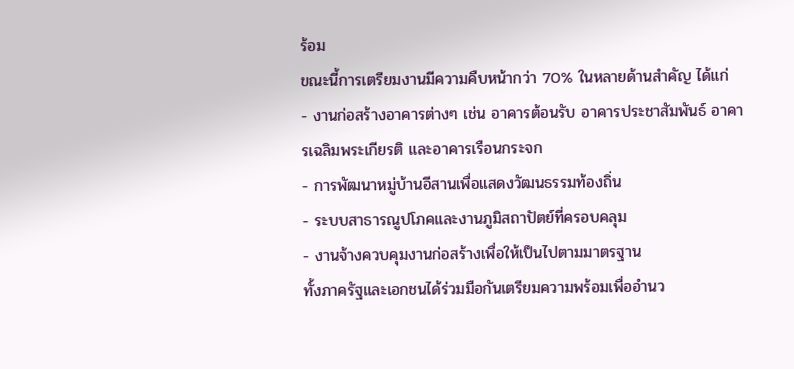ร้อม
ขณะนี้การเตรียมงานมีความคืบหน้ากว่า 70% ในหลายด้านสำคัญ ได้แก่
- งานก่อสร้างอาคารต่างๆ เช่น อาคารต้อนรับ อาคารประชาสัมพันธ์ อาคารเฉลิมพระเกียรติ และอาคารเรือนกระจก
- การพัฒนาหมู่บ้านอีสานเพื่อแสดงวัฒนธรรมท้องถิ่น
- ระบบสาธารณูปโภคและงานภูมิสถาปัตย์ที่ครอบคลุม
- งานจ้างควบคุมงานก่อสร้างเพื่อให้เป็นไปตามมาตรฐาน
ทั้งภาครัฐและเอกชนได้ร่วมมือกันเตรียมความพร้อมเพื่ออำนว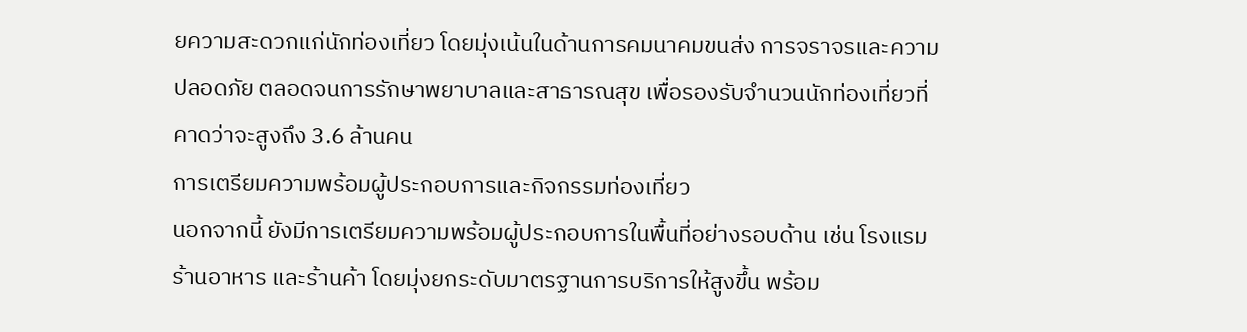ยความสะดวกแก่นักท่องเที่ยว โดยมุ่งเน้นในด้านการคมนาคมขนส่ง การจราจรและความปลอดภัย ตลอดจนการรักษาพยาบาลและสาธารณสุข เพื่อรองรับจำนวนนักท่องเที่ยวที่คาดว่าจะสูงถึง 3.6 ล้านคน
การเตรียมความพร้อมผู้ประกอบการและกิจกรรมท่องเที่ยว
นอกจากนี้ ยังมีการเตรียมความพร้อมผู้ประกอบการในพื้นที่อย่างรอบด้าน เช่น โรงแรม ร้านอาหาร และร้านค้า โดยมุ่งยกระดับมาตรฐานการบริการให้สูงขึ้น พร้อม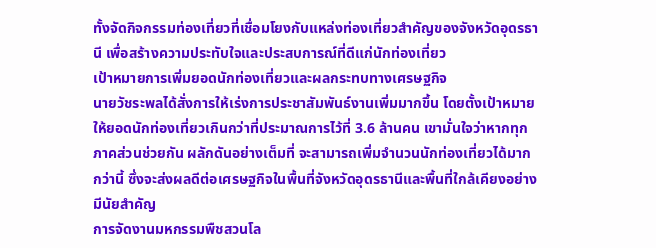ทั้งจัดกิจกรรมท่องเที่ยวที่เชื่อมโยงกับแหล่งท่องเที่ยวสำคัญของจังหวัดอุดรธานี เพื่อสร้างความประทับใจและประสบการณ์ที่ดีแก่นักท่องเที่ยว
เป้าหมายการเพิ่มยอดนักท่องเที่ยวและผลกระทบทางเศรษฐกิจ
นายวัชระพลได้สั่งการให้เร่งการประชาสัมพันธ์งานเพิ่มมากขึ้น โดยตั้งเป้าหมายให้ยอดนักท่องเที่ยวเกินกว่าที่ประมาณการไว้ที่ 3.6 ล้านคน เขามั่นใจว่าหากทุกภาคส่วนช่วยกัน ผลักดันอย่างเต็มที่ จะสามารถเพิ่มจำนวนนักท่องเที่ยวได้มากกว่านี้ ซึ่งจะส่งผลดีต่อเศรษฐกิจในพื้นที่จังหวัดอุดรธานีและพื้นที่ใกล้เคียงอย่างมีนัยสำคัญ
การจัดงานมหกรรมพืชสวนโล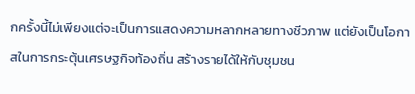กครั้งนี้ไม่เพียงแต่จะเป็นการแสดงความหลากหลายทางชีวภาพ แต่ยังเป็นโอกาสในการกระตุ้นเศรษฐกิจท้องถิ่น สร้างรายได้ให้กับชุมชน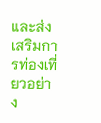และส่งเสริมการท่องเที่ยวอย่าง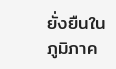ยั่งยืนในภูมิภาค